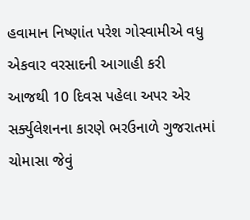હવામાન નિષ્ણાંત પરેશ ગોસ્વામીએ વધુ એકવાર વરસાદની આગાહી કરી
આજથી 10 દિવસ પહેલા અપર એર સર્ક્યુલેશનના કારણે ભરઉનાળે ગુજરાતમાં ચોમાસા જેવું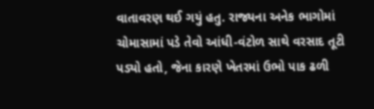વાતાવરણ થઈ ગયું હતુ. રાજ્યના અનેક ભાગોમાં ચોમાસામાં પડે તેવો આંધી-વંટોળ સાથે વરસાદ તૂટી પડ્યો હતો, જેના કારણે ખેતરમાં ઉભો પાક ઢળી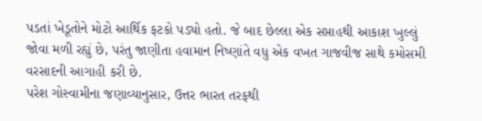પડતાં ખેડૂતોને મોટો આર્થિક ફટકો પડ્યો હતો. જે બાદ છેલ્લા એક સપ્તાહથી આકાશ ખુલ્લું જોવા મળી રહ્યું છે, પરંતુ જાણીતા હવામાન નિષ્ણાંતે વધુ એક વખત ગાજવીજ સાથે કમોસમી વરસાદની આગાહી કરી છે.
પરેશ ગોસ્વામીના જણાવ્યાનુસાર, ઉત્તર ભારત તરફથી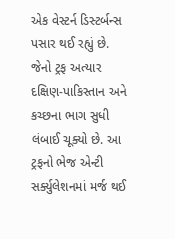એક વેસ્ટર્ન ડિસ્ટર્બન્સ પસાર થઈ રહ્યું છે. જેનો ટ્રફ અત્યાર દક્ષિણ-પાકિસ્તાન અને કચ્છના ભાગ સુધી લંબાઈ ચૂક્યો છે. આ ટ્રફનો ભેજ એન્ટી સર્ક્યુલેશનમાં મર્જ થઈ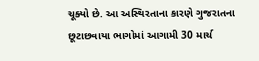ચૂક્યો છે. આ અસ્થિરતાના કારણે ગુજરાતના છૂટાછવાયા ભાગોમાં આગામી 30 માર્ચ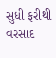સુધી ફરીથી વરસાદ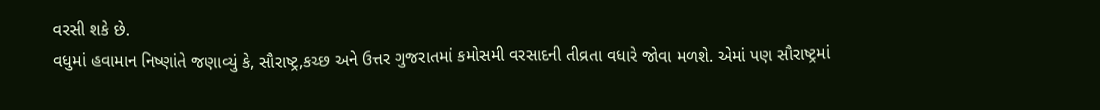વરસી શકે છે.
વધુમાં હવામાન નિષ્ણાંતે જણાવ્યું કે, સૌરાષ્ટ્ર,કચ્છ અને ઉત્તર ગુજરાતમાં કમોસમી વરસાદની તીવ્રતા વધારે જોવા મળશે. એમાં પણ સૌરાષ્ટ્રમાં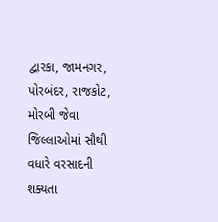દ્વારકા, જામનગર, પોરબંદર, રાજકોટ, મોરબી જેવા જિલ્લાઓમાં સૌથી વધારે વરસાદની શક્યતા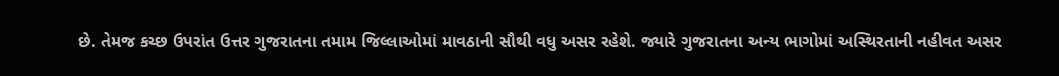છે. તેમજ કચ્છ ઉપરાંત ઉત્તર ગુજરાતના તમામ જિલ્લાઓમાં માવઠાની સૌથી વધુ અસર રહેશે. જ્યારે ગુજરાતના અન્ય ભાગોમાં અસ્થિરતાની નહીવત અસર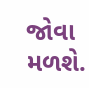જોવા મળશે.